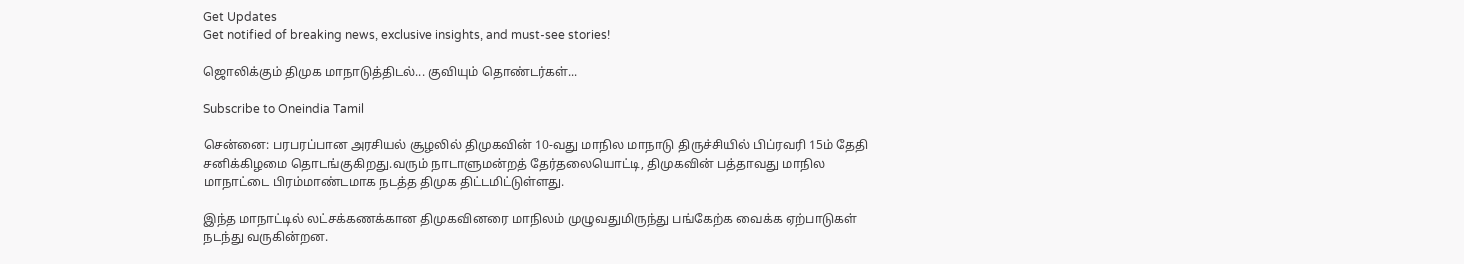Get Updates
Get notified of breaking news, exclusive insights, and must-see stories!

ஜொலிக்கும் திமுக மாநாடுத்திடல்... குவியும் தொண்டர்கள்...

Subscribe to Oneindia Tamil

சென்னை: பரபரப்பான அரசியல் சூழலில் திமுகவின் 10-வது மாநில மாநாடு திருச்சியில் பிப்ரவரி 15ம் தேதி சனிக்கிழமை தொடங்குகிறது.வரும் நாடாளுமன்றத் தேர்தலையொட்டி, திமுகவின் பத்தாவது மாநில மாநாட்டை பிரம்மாண்டமாக நடத்த திமுக திட்டமிட்டுள்ளது.

இந்த மாநாட்டில் லட்சக்கணக்கான திமுகவினரை மாநிலம் முழுவதுமிருந்து பங்கேற்க வைக்க ஏற்பாடுகள் நடந்து வருகின்றன.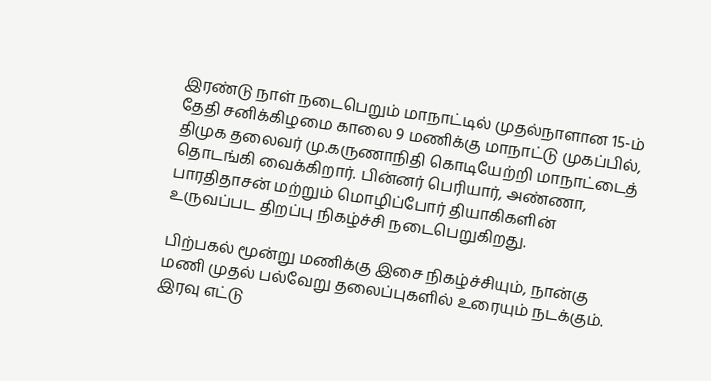இரண்டு நாள் நடைபெறும் மாநாட்டில் முதல்நாளான 15-ம் தேதி சனிக்கிழமை காலை 9 மணிக்கு மாநாட்டு முகப்பில், திமுக தலைவர் மு.கருணாநிதி கொடியேற்றி மாநாட்டைத் தொடங்கி வைக்கிறார். பின்னர் பெரியார், அண்ணா, பாரதிதாசன் மற்றும் மொழிப்போர் தியாகிகளின் உருவப்பட திறப்பு நிகழ்ச்சி நடைபெறுகிறது.

பிற்பகல் மூன்று மணிக்கு இசை நிகழ்ச்சியும், நான்கு மணி முதல் பல்வேறு தலைப்புகளில் உரையும் நடக்கும். இரவு எட்டு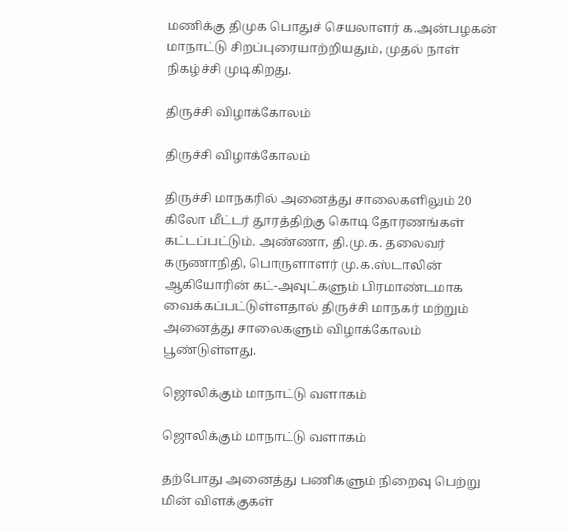மணிக்கு திமுக பொதுச் செயலாளர் க.அன்பழகன் மாநாட்டு சிறப்புரையாற்றியதும், முதல் நாள் நிகழ்ச்சி முடிகிறது.

திருச்சி விழாக்கோலம்

திருச்சி விழாக்கோலம்

திருச்சி மாநகரில் அனைத்து சாலைகளிலும் 20 கிலோ மீட்டர் தூரத்திற்கு கொடி தோரணங்கள் கட்டப்பட்டும். அண்ணா, தி.மு.க. தலைவர் கருணாநிதி, பொருளாளர் மு.க.ஸ்டாலின் ஆகியோரின் கட்-அவுட்களும் பிரமாண்டமாக வைக்கப்பட்டுள்ளதால் திருச்சி மாநகர் மற்றும் அனைத்து சாலைகளும் விழாக்கோலம் பூண்டுள்ளது.

ஜொலிக்கும் மாநாட்டு வளாகம்

ஜொலிக்கும் மாநாட்டு வளாகம்

தற்போது அனைத்து பணிகளும் நிறைவு பெற்று மின் விளக்குகள்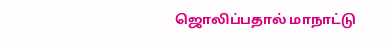ஜொலிப்பதால் மாநாட்டு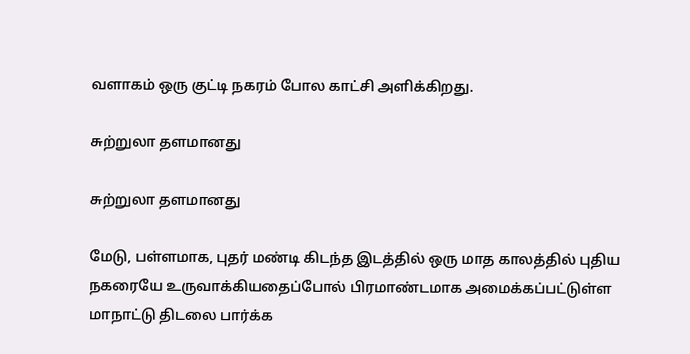வளாகம் ஒரு குட்டி நகரம் போல காட்சி அளிக்கிறது.

சுற்றுலா தளமானது

சுற்றுலா தளமானது

மேடு, பள்ளமாக, புதர் மண்டி கிடந்த இடத்தில் ஒரு மாத காலத்தில் புதிய நகரையே உருவாக்கியதைப்போல் பிரமாண்டமாக அமைக்கப்பட்டுள்ள மாநாட்டு திடலை பார்க்க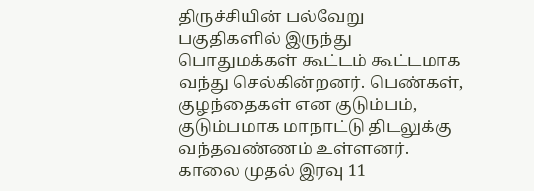திருச்சியின் பல்வேறு பகுதிகளில் இருந்து பொதுமக்கள் கூட்டம் கூட்டமாக வந்து செல்கின்றனர். பெண்கள், குழந்தைகள் என குடும்பம், குடும்பமாக மாநாட்டு திடலுக்கு வந்தவண்ணம் உள்ளனர். காலை முதல் இரவு 11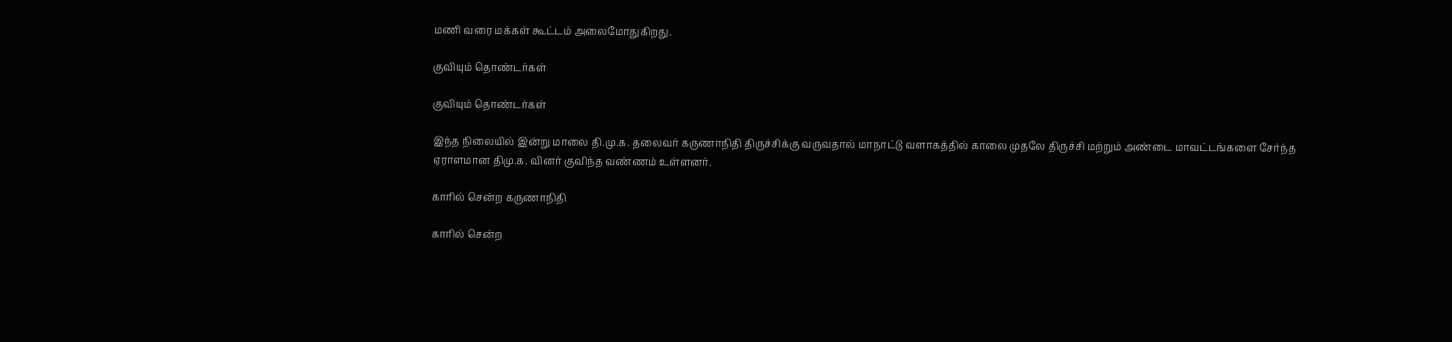மணி வரை மக்கள் கூட்டம் அலைமோதுகிறது.

குவியும் தொண்டர்கள்

குவியும் தொண்டர்கள்

இந்த நிலையில் இன்று மாலை தி.மு.க. தலைவர் கருணாநிதி திருச்சிக்கு வருவதால் மாநாட்டு வளாகத்தில் காலை முதலே திருச்சி மற்றும் அண்டை மாவட்டங்களை சேர்ந்த ஏராளமான திமு.க. வினர் குவிந்த வண்ணம் உள்ளனர்.

காரில் சென்ற கருணாநிதி

காரில் சென்ற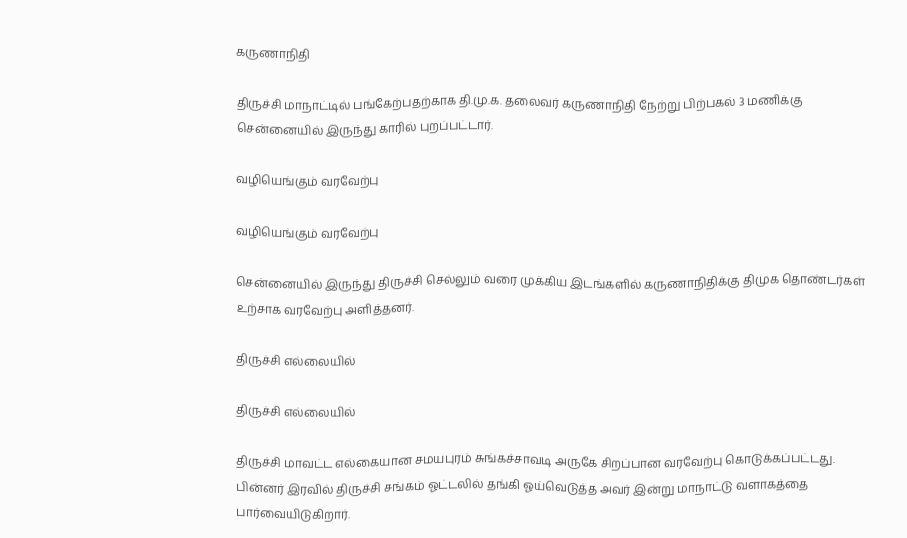கருணாநிதி

திருச்சி மாநாட்டில் பங்கேற்பதற்காக தி.மு.க. தலைவர் கருணாநிதி நேற்று பிற்பகல் 3 மணிக்கு சென்னையில் இருந்து காரில் புறப்பட்டார்.

வழியெங்கும் வரவேற்பு

வழியெங்கும் வரவேற்பு

சென்னையில் இருந்து திருச்சி செல்லும் வரை முக்கிய இடங்களில் கருணாநிதிக்கு திமுக தொண்டர்கள் உற்சாக வரவேற்பு அளித்தனர்.

திருச்சி எல்லையில்

திருச்சி எல்லையில்

திருச்சி மாவட்ட எல்கையான சமயபுரம் சுங்கச்சாவடி அருகே சிறப்பான வரவேற்பு கொடுக்கப்பட்டது. பின்னர் இரவில் திருச்சி சங்கம் ஓட்டலில் தங்கி ஓய்வெடுத்த அவர் இன்று மாநாட்டு வளாகத்தை பார்வையிடுகிறார்.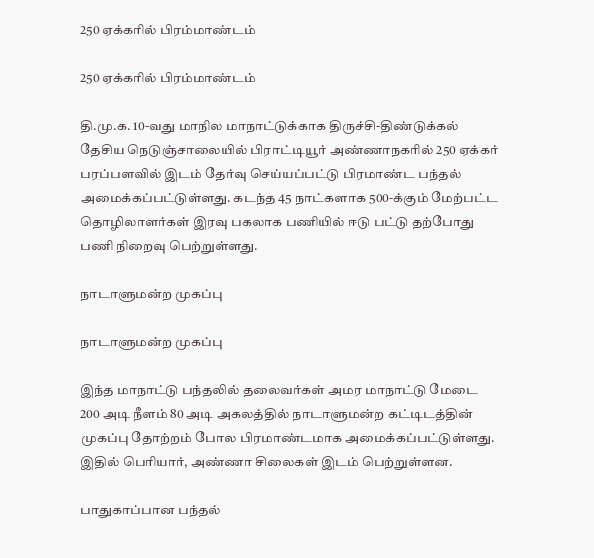250 ஏக்கரில் பிரம்மாண்டம்

250 ஏக்கரில் பிரம்மாண்டம்

தி.மு.க. 10-வது மாநில மாநாட்டுக்காக திருச்சி-திண்டுக்கல் தேசிய நெடுஞ்சாலையில் பிராட்டியூர் அண்ணாநகரில் 250 ஏக்கர் பரப்பளவில் இடம் தேர்வு செய்யப்பட்டு பிரமாண்ட பந்தல் அமைக்கப்பட்டுள்ளது. கடந்த 45 நாட்களாக 500-க்கும் மேற்பட்ட தொழிலாளர்கள் இரவு பகலாக பணியில் ஈடு பட்டு தற்போது பணி நிறைவு பெற்றுள்ளது.

நாடாளுமன்ற முகப்பு

நாடாளுமன்ற முகப்பு

இந்த மாநாட்டு பந்தலில் தலைவர்கள் அமர மாநாட்டு மேடை 200 அடி நீளம் 80 அடி அகலத்தில் நாடாளுமன்ற கட்டிடத்தின் முகப்பு தோற்றம் போல பிரமாண்டமாக அமைக்கப்பட்டுள்ளது. இதில் பெரியார், அண்ணா சிலைகள் இடம் பெற்றுள்ளன.

பாதுகாப்பான பந்தல்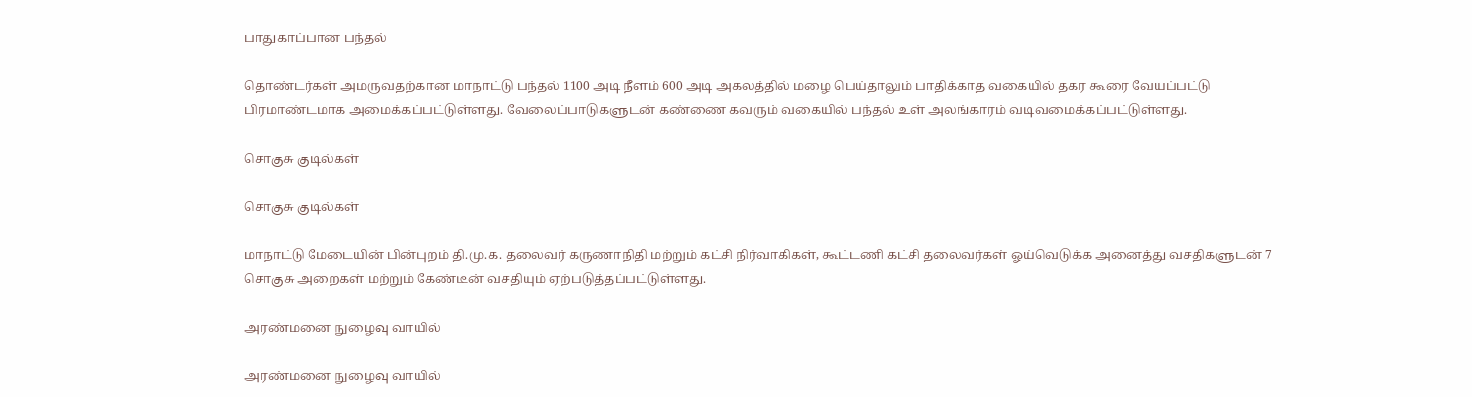பாதுகாப்பான பந்தல்

தொண்டர்கள் அமருவதற்கான மாநாட்டு பந்தல் 1100 அடி நீளம் 600 அடி அகலத்தில் மழை பெய்தாலும் பாதிக்காத வகையில் தகர கூரை வேயப்பட்டு பிரமாண்டமாக அமைக்கப்பட்டுள்ளது. வேலைப்பாடுகளுடன் கண்ணை கவரும் வகையில் பந்தல் உள் அலங்காரம் வடிவமைக்கப்பட்டுள்ளது.

சொகுசு குடில்கள்

சொகுசு குடில்கள்

மாநாட்டு மேடையின் பின்புறம் தி.மு.க. தலைவர் கருணாநிதி மற்றும் கட்சி நிர்வாகிகள், கூட்டணி கட்சி தலைவர்கள் ஓய்வெடுக்க அனைத்து வசதிகளுடன் 7 சொகுசு அறைகள் மற்றும் கேண்டீன் வசதியும் ஏற்படுத்தப்பட்டுள்ளது.

அரண்மனை நுழைவு வாயில்

அரண்மனை நுழைவு வாயில்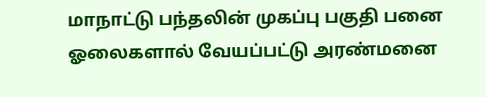மாநாட்டு பந்தலின் முகப்பு பகுதி பனை ஓலைகளால் வேயப்பட்டு அரண்மனை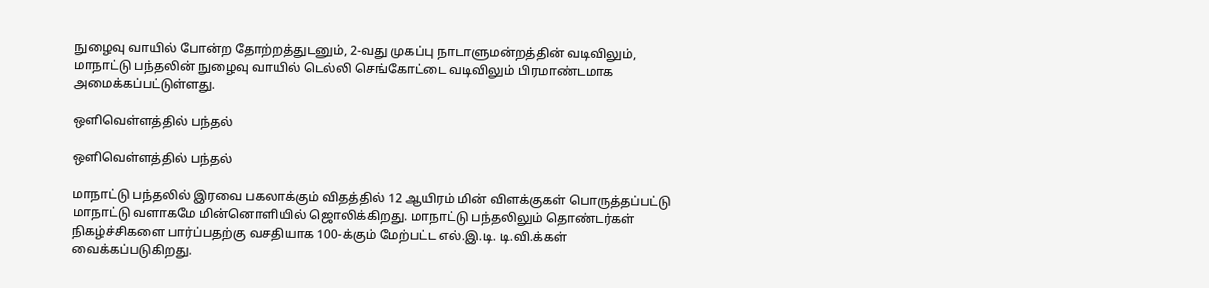நுழைவு வாயில் போன்ற தோற்றத்துடனும், 2-வது முகப்பு நாடாளுமன்றத்தின் வடிவிலும், மாநாட்டு பந்தலின் நுழைவு வாயில் டெல்லி செங்கோட்டை வடிவிலும் பிரமாண்டமாக அமைக்கப்பட்டுள்ளது.

ஒளிவெள்ளத்தில் பந்தல்

ஒளிவெள்ளத்தில் பந்தல்

மாநாட்டு பந்தலில் இரவை பகலாக்கும் விதத்தில் 12 ஆயிரம் மின் விளக்குகள் பொருத்தப்பட்டு மாநாட்டு வளாகமே மின்னொளியில் ஜொலிக்கிறது. மாநாட்டு பந்தலிலும் தொண்டர்கள் நிகழ்ச்சிகளை பார்ப்பதற்கு வசதியாக 100-க்கும் மேற்பட்ட எல்.இ.டி. டி.வி.க்கள் வைக்கப்படுகிறது.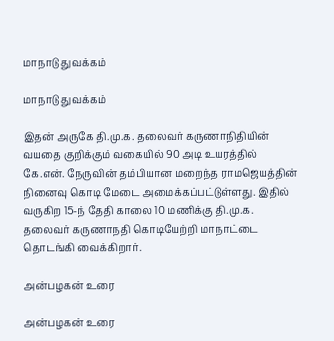மாநாடு துவக்கம்

மாநாடு துவக்கம்

இதன் அருகே தி.மு.க. தலைவர் கருணாநிதியின் வயதை குறிக்கும் வகையில் 90 அடி உயரத்தில் கே.என். நேருவின் தம்பியான மறைந்த ராமஜெயத்தின் நினைவு கொடி மேடை அமைக்கப்பட்டுள்ளது. இதில் வருகிற 15-ந் தேதி காலை 10 மணிக்கு தி.மு.க. தலைவர் கருணாநதி கொடியேற்றி மாநாட்டை தொடங்கி வைக்கிறார்.

அன்பழகன் உரை

அன்பழகன் உரை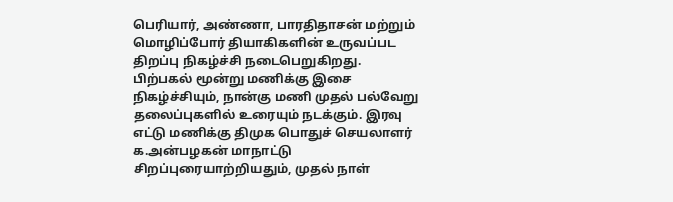பெரியார், அண்ணா, பாரதிதாசன் மற்றும் மொழிப்போர் தியாகிகளின் உருவப்பட திறப்பு நிகழ்ச்சி நடைபெறுகிறது. பிற்பகல் மூன்று மணிக்கு இசை நிகழ்ச்சியும், நான்கு மணி முதல் பல்வேறு தலைப்புகளில் உரையும் நடக்கும். இரவு எட்டு மணிக்கு திமுக பொதுச் செயலாளர் க.அன்பழகன் மாநாட்டு சிறப்புரையாற்றியதும், முதல் நாள்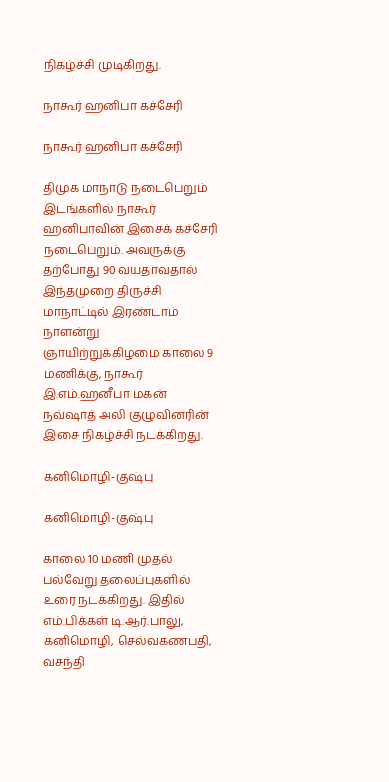நிகழ்ச்சி முடிகிறது.

நாகூர் ஹனிபா கச்சேரி

நாகூர் ஹனிபா கச்சேரி

திமுக மாநாடு நடைபெறும் இடங்களில் நாகூர் ஹனிபாவின் இசைக் கச்சேரி நடைபெறும். அவருக்கு தற்போது 90 வயதாவதால் இந்தமுறை திருச்சி மாநாட்டில் இரண்டாம் நாளன்று ஞாயிற்றுக்கிழமை காலை 9 மணிக்கு, நாகூர் இ.எம்.ஹனீபா மகன் நவ்ஷாத் அலி குழுவினரின் இசை நிகழ்ச்சி நடக்கிறது.

கனிமொழி-குஷ்பு

கனிமொழி-குஷ்பு

காலை 10 மணி முதல் பல்வேறு தலைப்புகளில் உரை நடக்கிறது. இதில் எம்.பிக்கள் டி.ஆர்.பாலு, கனிமொழி, செல்வகணபதி, வசந்தி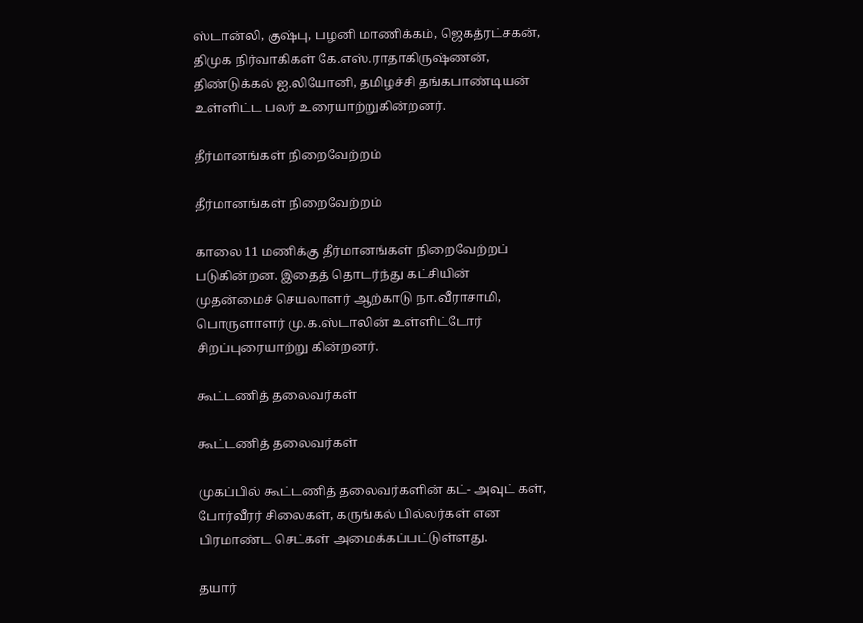ஸ்டான்லி, குஷ்பு, பழனி மாணிக்கம், ஜெகத்ரட்சகன், திமுக நிர்வாகிகள் கே.எஸ்.ராதாகிருஷ்ணன், திண்டுக்கல் ஐ.லியோனி, தமிழச்சி தங்கபாண்டியன் உள்ளிட்ட பலர் உரையாற்றுகின்றனர்.

தீர்மானங்கள் நிறைவேற்றம்

தீர்மானங்கள் நிறைவேற்றம்

காலை 11 மணிக்கு தீர்மானங்கள் நிறைவேற்றப் படுகின்றன. இதைத் தொடர்ந்து கட்சியின் முதன்மைச் செயலாளர் ஆற்காடு நா.வீராசாமி, பொருளாளர் மு.க.ஸ்டாலின் உள்ளிட்டோர் சிறப்புரையாற்று கின்றனர்.

கூட்டணித் தலைவர்கள்

கூட்டணித் தலைவர்கள்

முகப்பில் கூட்டணித் தலைவர்களின் கட்- அவுட் கள், போர்வீரர் சிலைகள், கருங்கல் பில்லர்கள் என பிரமாண்ட செட்கள் அமைக்கப்பட்டுள்ளது.

தயார்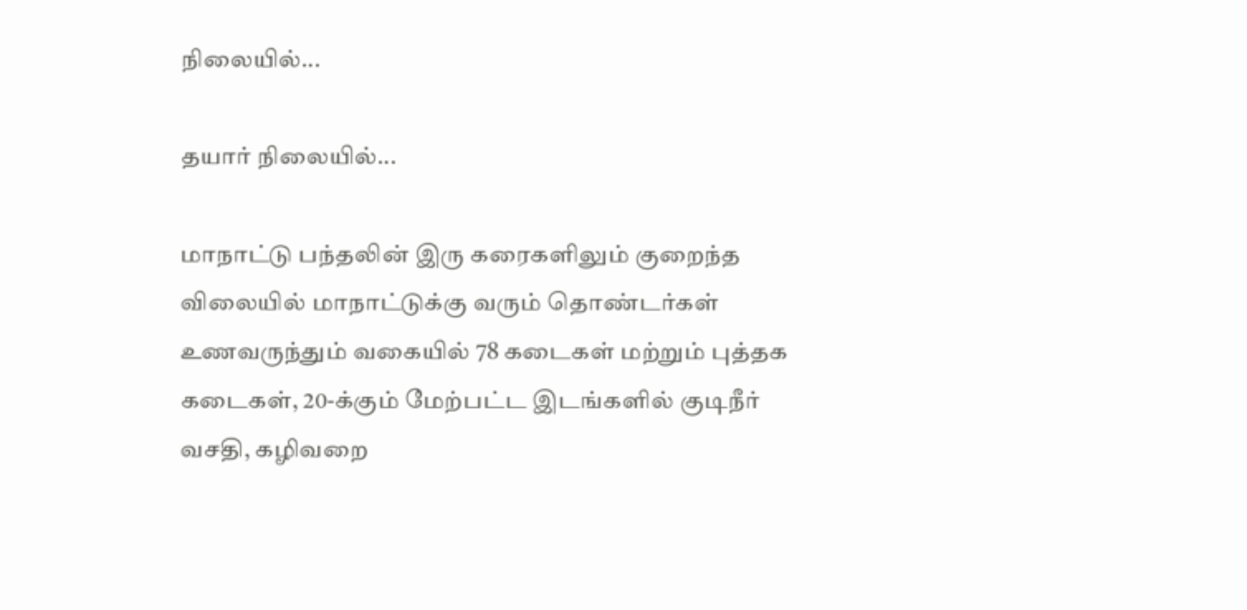நிலையில்...

தயார் நிலையில்...

மாநாட்டு பந்தலின் இரு கரைகளிலும் குறைந்த விலையில் மாநாட்டுக்கு வரும் தொண்டர்கள் உணவருந்தும் வகையில் 78 கடைகள் மற்றும் புத்தக கடைகள், 20-க்கும் மேற்பட்ட இடங்களில் குடிநீர் வசதி, கழிவறை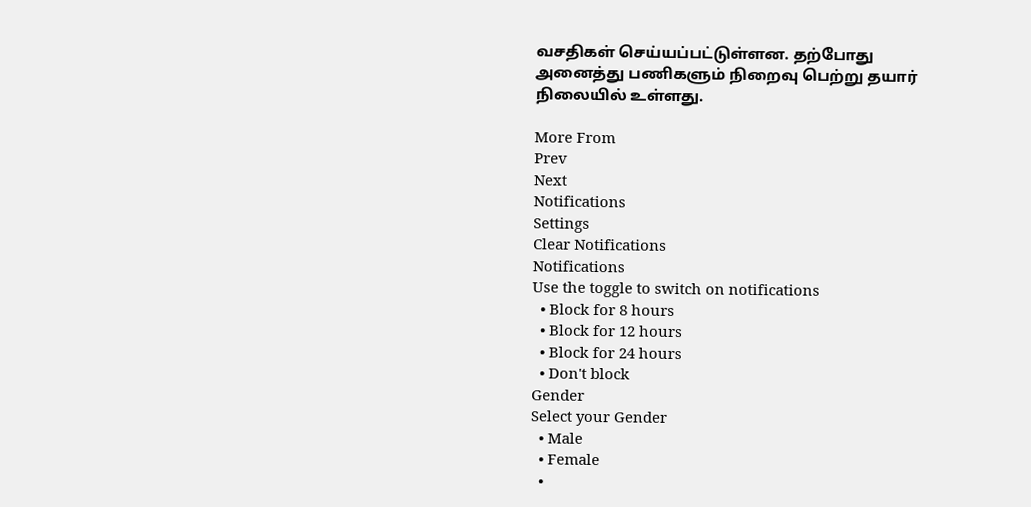வசதிகள் செய்யப்பட்டுள்ளன. தற்போது அனைத்து பணிகளும் நிறைவு பெற்று தயார் நிலையில் உள்ளது.

More From
Prev
Next
Notifications
Settings
Clear Notifications
Notifications
Use the toggle to switch on notifications
  • Block for 8 hours
  • Block for 12 hours
  • Block for 24 hours
  • Don't block
Gender
Select your Gender
  • Male
  • Female
  •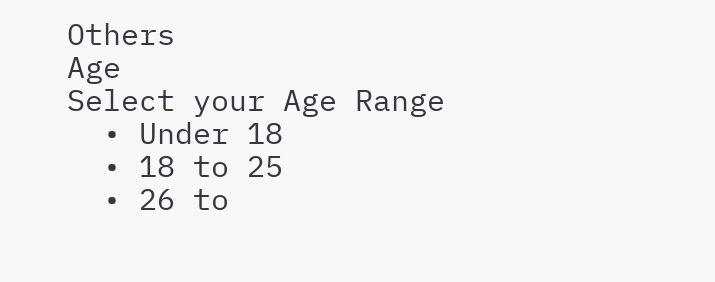Others
Age
Select your Age Range
  • Under 18
  • 18 to 25
  • 26 to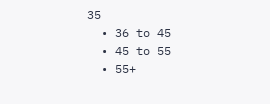35
  • 36 to 45
  • 45 to 55
  • 55+